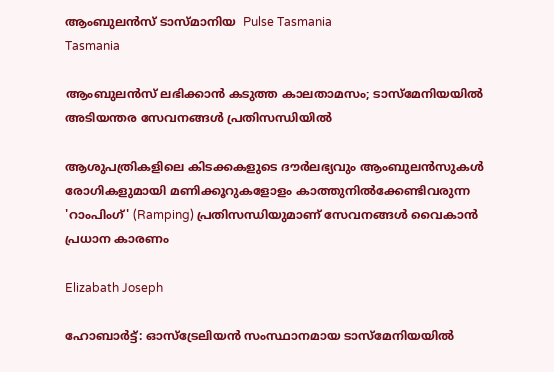ആംബുലൻസ് ടാസ്മാനിയ  Pulse Tasmania
Tasmania

ആംബുലൻസ് ലഭിക്കാൻ കടുത്ത കാലതാമസം; ടാസ്മേനിയയിൽ അടിയന്തര സേവനങ്ങൾ പ്രതിസന്ധിയിൽ

ആശുപത്രികളിലെ കിടക്കകളുടെ ദൗർലഭ്യവും ആംബുലൻസുകൾ രോഗികളുമായി മണിക്കൂറുകളോളം കാത്തുനിൽക്കേണ്ടിവരുന്ന 'റാംപിംഗ്' (Ramping) പ്രതിസന്ധിയുമാണ് സേവനങ്ങൾ വൈകാൻ പ്രധാന കാരണം

Elizabath Joseph

ഹോബാർട്ട്: ഓസ്‌ട്രേലിയൻ സംസ്ഥാനമായ ടാസ്മേനിയയിൽ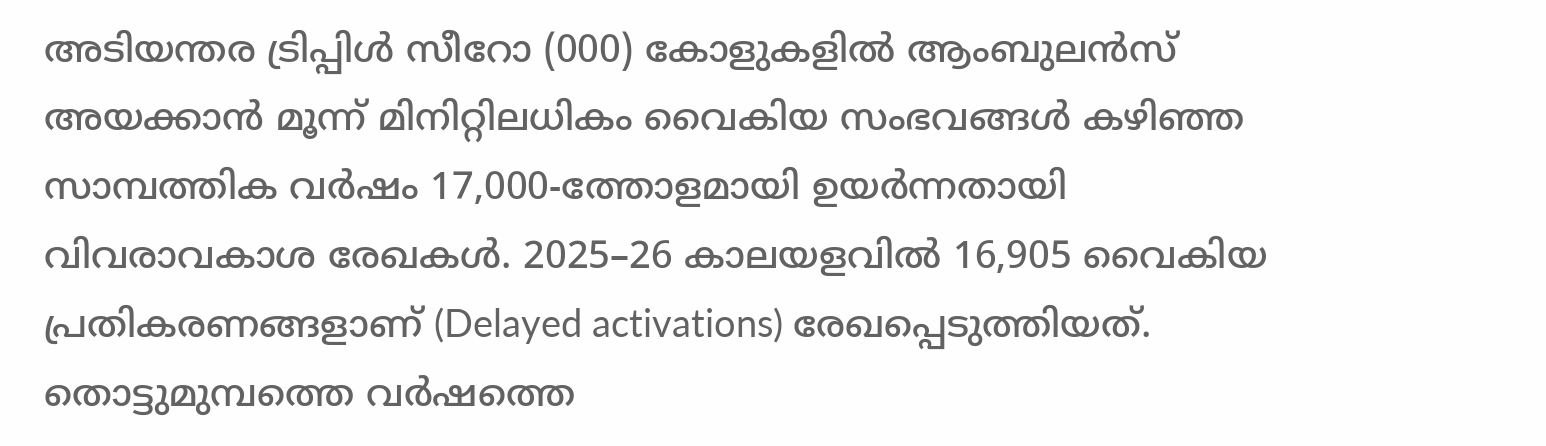അടിയന്തര ട്രിപ്പിൾ സീറോ (000) കോളുകളിൽ ആംബുലൻസ് അയക്കാൻ മൂന്ന് മിനിറ്റിലധികം വൈകിയ സംഭവങ്ങൾ കഴിഞ്ഞ സാമ്പത്തിക വർഷം 17,000-ത്തോളമായി ഉയർന്നതായി വിവരാവകാശ രേഖകൾ. 2025–26 കാലയളവിൽ 16,905 വൈകിയ പ്രതികരണങ്ങളാണ് (Delayed activations) രേഖപ്പെടുത്തിയത്. തൊട്ടുമുമ്പത്തെ വർഷത്തെ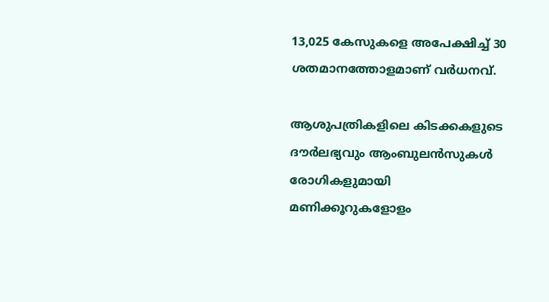13,025 കേസുകളെ അപേക്ഷിച്ച് 30 ശതമാനത്തോളമാണ് വർധനവ്.

ആശുപത്രികളിലെ കിടക്കകളുടെ ദൗർലഭ്യവും ആംബുലൻസുകൾ രോഗികളുമായി മണിക്കൂറുകളോളം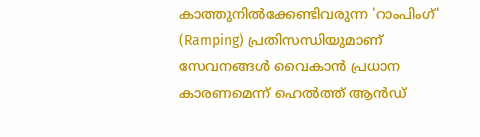കാത്തുനിൽക്കേണ്ടിവരുന്ന 'റാംപിംഗ്' (Ramping) പ്രതിസന്ധിയുമാണ് സേവനങ്ങൾ വൈകാൻ പ്രധാന കാരണമെന്ന് ഹെൽത്ത് ആൻഡ്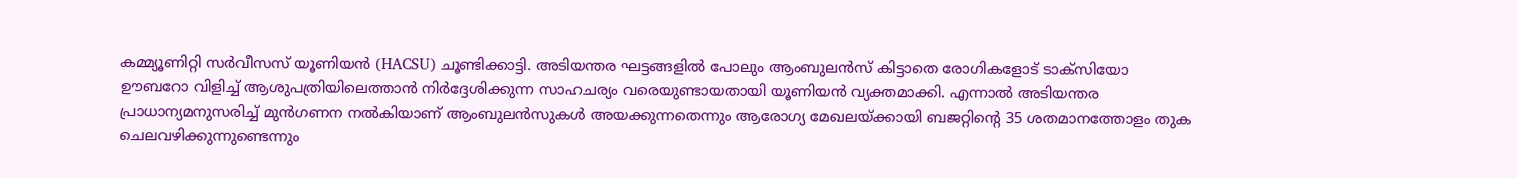കമ്മ്യൂണിറ്റി സർവീസസ് യൂണിയൻ (HACSU) ചൂണ്ടിക്കാട്ടി. അടിയന്തര ഘട്ടങ്ങളിൽ പോലും ആംബുലൻസ് കിട്ടാതെ രോഗികളോട് ടാക്സിയോ ഊബറോ വിളിച്ച് ആശുപത്രിയിലെത്താൻ നിർദ്ദേശിക്കുന്ന സാഹചര്യം വരെയുണ്ടായതായി യൂണിയൻ വ്യക്തമാക്കി. എന്നാൽ അടിയന്തര പ്രാധാന്യമനുസരിച്ച് മുൻഗണന നൽകിയാണ് ആംബുലൻസുകൾ അയക്കുന്നതെന്നും ആരോഗ്യ മേഖലയ്ക്കായി ബജറ്റിന്റെ 35 ശതമാനത്തോളം തുക ചെലവഴിക്കുന്നുണ്ടെന്നും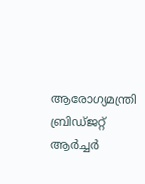ആരോഗ്യമന്ത്രി ബ്രിഡ്ജറ്റ് ആർച്ചർ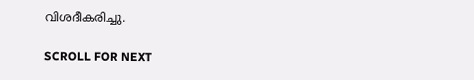വിശദീകരിച്ചു.

SCROLL FOR NEXT